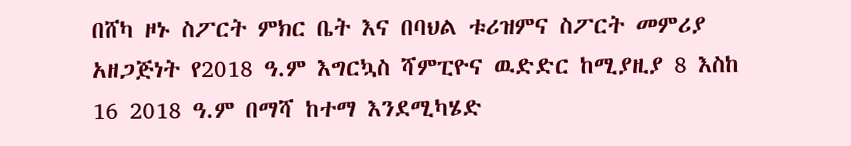በሸካ ዞኑ ስፖርት ምክር ቤት እና በባህል ቱሪዝምና ስፖርት መምሪያ አዘጋጅነት የ2018 ዓ.ም እግርኳስ ሻምፒዮና ዉድድር ከሚያዚያ 8 እስከ 16 2018 ዓ.ም በማሻ ከተማ እንደሚካሄድ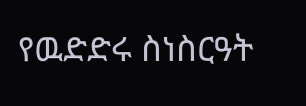የዉድድሩ ስነስርዓት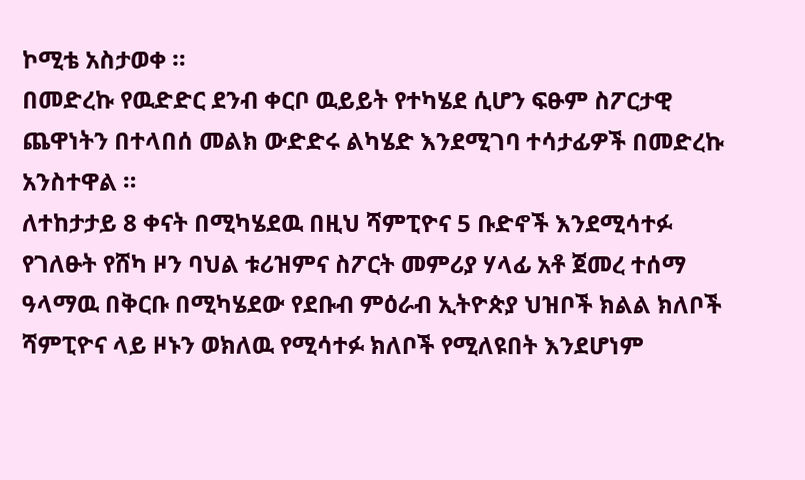ኮሚቴ አስታወቀ ።
በመድረኩ የዉድድር ደንብ ቀርቦ ዉይይት የተካሄደ ሲሆን ፍፁም ስፖርታዊ ጨዋነትን በተላበሰ መልክ ውድድሩ ልካሄድ እንደሚገባ ተሳታፊዎች በመድረኩ አንስተዋል ።
ለተከታታይ 8 ቀናት በሚካሄደዉ በዚህ ሻምፒዮና 5 ቡድኖች እንደሚሳተፉ የገለፁት የሸካ ዞን ባህል ቱሪዝምና ስፖርት መምሪያ ሃላፊ አቶ ጀመረ ተሰማ ዓላማዉ በቅርቡ በሚካሄደው የደቡብ ምዕራብ ኢትዮጵያ ህዝቦች ክልል ክለቦች ሻምፒዮና ላይ ዞኑን ወክለዉ የሚሳተፉ ክለቦች የሚለዩበት እንደሆነም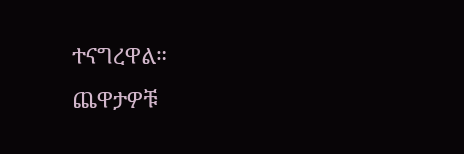ተናግረዋል።
ጨዋታዎቹ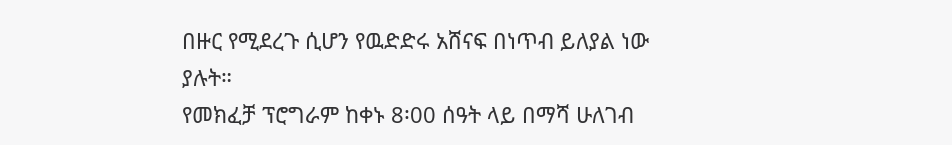በዙር የሚደረጉ ሲሆን የዉድድሩ አሸናፍ በነጥብ ይለያል ነው ያሉት።
የመክፈቻ ፕሮግራም ከቀኑ 8፡00 ሰዓት ላይ በማሻ ሁለገብ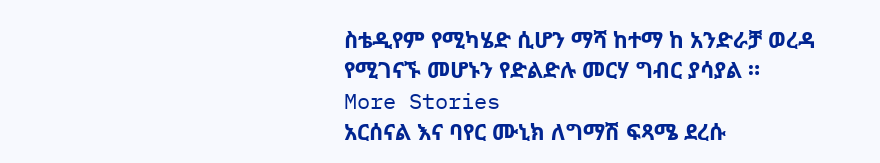ስቴዲየም የሚካሄድ ሲሆን ማሻ ከተማ ከ አንድራቻ ወረዳ የሚገናኙ መሆኑን የድልድሉ መርሃ ግብር ያሳያል ።
More Stories
አርሰናል እና ባየር ሙኒክ ለግማሽ ፍጻሜ ደረሱ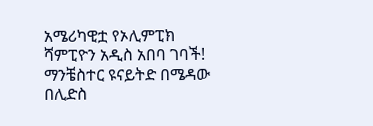አሜሪካዊቷ የኦሊምፒክ ሻምፒዮን አዲስ አበባ ገባች!
ማንቼስተር ዩናይትድ በሜዳው በሊድስ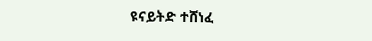ዩናይትድ ተሸነፈ